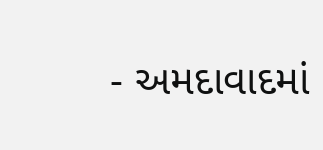- અમદાવાદમાં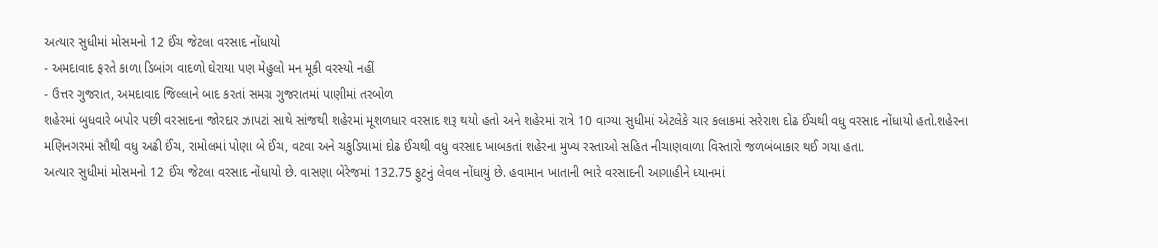અત્યાર સુધીમાં મોસમનો 12 ઈંચ જેટલા વરસાદ નોંધાયો
- અમદાવાદ ફરતે કાળા ડિબાંગ વાદળો ઘેરાયા પણ મેહુલો મન મૂકી વરસ્યો નહીં
- ઉત્તર ગુજરાત, અમદાવાદ જિલ્લાને બાદ કરતાં સમગ્ર ગુજરાતમાં પાણીમાં તરબોળ
શહેરમાં બુધવારે બપોર પછી વરસાદના જોરદાર ઝાપટાં સાથે સાંજથી શહેરમાં મૂશળધાર વરસાદ શરૂ થયો હતો અને શહેરમાં રાત્રે 10 વાગ્યા સુધીમાં એટલેકે ચાર કલાકમાં સરેરાશ દોઢ ઈંચથી વધુ વરસાદ નોંધાયો હતો.શહેરના મણિનગરમાં સૌથી વધુ અઢી ઈંચ, રામોલમાં પોણા બે ઈંચ, વટવા અને ચકુડિયામાં દોઢ ઈંચથી વધુ વરસાદ ખાબકતાં શહેરના મુખ્ય રસ્તાઓ સહિત નીચાણવાળા વિસ્તારો જળબંબાકાર થઈ ગયા હતા.
અત્યાર સુધીમાં મોસમનો 12 ઈંચ જેટલા વરસાદ નોંધાયો છે. વાસણા બેરેજમાં 132.75 ફુટનું લેવલ નોંધાયું છે. હવામાન ખાતાની ભારે વરસાદની આગાહીને ધ્યાનમાં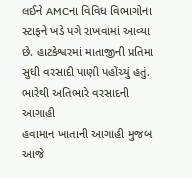લઈને AMCના વિવિધ વિભાગોના સ્ટાફને ખડે પગે રાખવામાં આવ્યા છે. હાટકેશ્વરમાં માતાજીની પ્રતિમા સુધી વરસાદી પાણી પહોંચ્યું હતું.
ભારેથી અતિભારે વરસાદની આગાહી
હવામાન ખાતાની આગાહી મુજબ આજે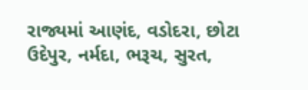રાજ્યમાં આણંદ, વડોદરા, છોટા ઉદેપુર, નર્મદા, ભરૂચ, સુરત,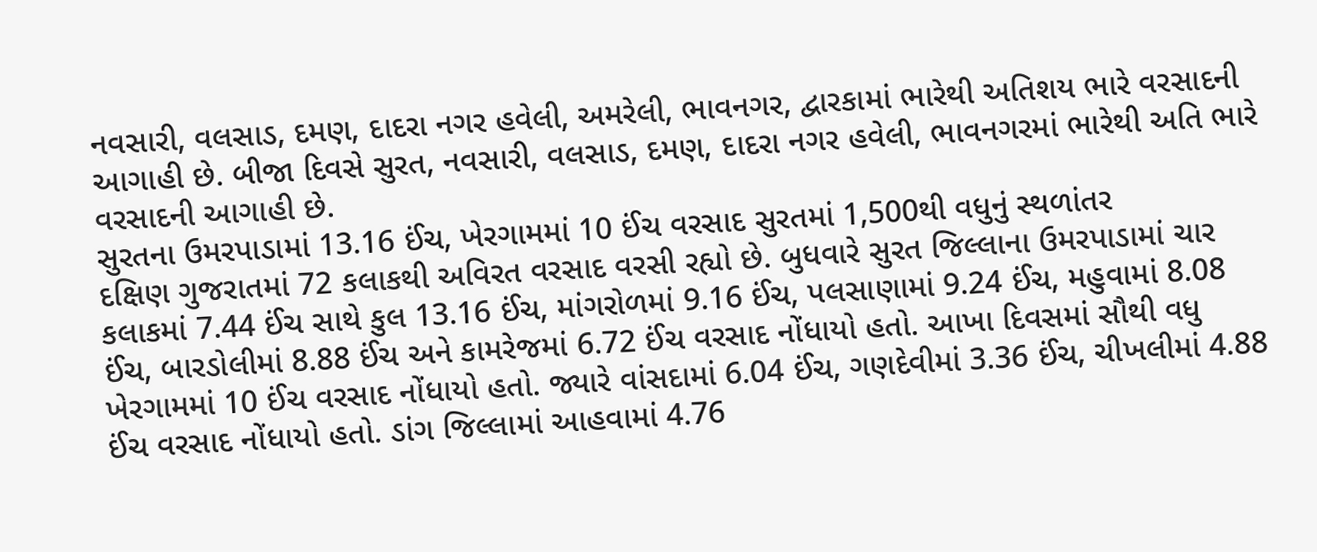નવસારી, વલસાડ, દમણ, દાદરા નગર હવેલી, અમરેલી, ભાવનગર, દ્વારકામાં ભારેથી અતિશય ભારે વરસાદની આગાહી છે. બીજા દિવસે સુરત, નવસારી, વલસાડ, દમણ, દાદરા નગર હવેલી, ભાવનગરમાં ભારેથી અતિ ભારે વરસાદની આગાહી છે.
સુરતના ઉમરપાડામાં 13.16 ઈંચ, ખેરગામમાં 10 ઈંચ વરસાદ સુરતમાં 1,500થી વધુનું સ્થળાંતર
દક્ષિણ ગુજરાતમાં 72 કલાકથી અવિરત વરસાદ વરસી રહ્યો છે. બુધવારે સુરત જિલ્લાના ઉમરપાડામાં ચાર કલાકમાં 7.44 ઈંચ સાથે કુલ 13.16 ઈંચ, માંગરોળમાં 9.16 ઈંચ, પલસાણામાં 9.24 ઈંચ, મહુવામાં 8.08 ઈંચ, બારડોલીમાં 8.88 ઈંચ અને કામરેજમાં 6.72 ઈંચ વરસાદ નોંધાયો હતો. આખા દિવસમાં સૌથી વધુ ખેરગામમાં 10 ઈંચ વરસાદ નોંધાયો હતો. જ્યારે વાંસદામાં 6.04 ઈંચ, ગણદેવીમાં 3.36 ઈંચ, ચીખલીમાં 4.88 ઈંચ વરસાદ નોંધાયો હતો. ડાંગ જિલ્લામાં આહવામાં 4.76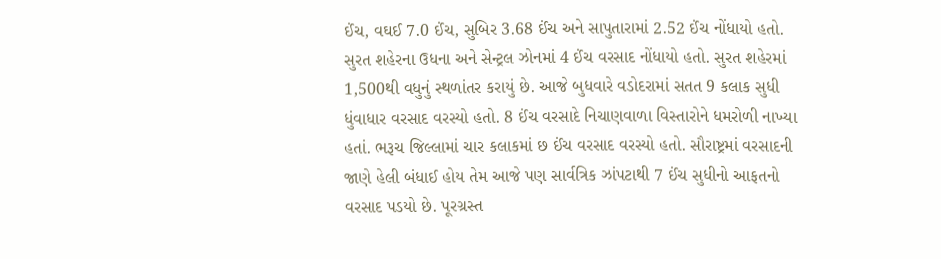ઈંચ, વઘઈ 7.0 ઈંચ, સુબિર 3.68 ઈંચ અને સાપુતારામાં 2.52 ઈંચ નોંધાયો હતો. સુરત શહેરના ઉધના અને સેન્ટ્રલ ઝોનમાં 4 ઈંચ વરસાદ નોંધાયો હતો. સુરત શહેરમાં 1,500થી વધુનું સ્થળાંતર કરાયું છે. આજે બુધવારે વડોદરામાં સતત 9 કલાક સુધી ધુંવાધાર વરસાદ વરસ્યો હતો. 8 ઈંચ વરસાદે નિચાણવાળા વિસ્તારોને ધમરોળી નાખ્યા હતાં. ભરૂચ જિલ્લામાં ચાર કલાકમાં છ ઈંચ વરસાદ વરસ્યો હતો. સૌરાષ્ટ્રમાં વરસાદની જાણે હેલી બંધાઈ હોય તેમ આજે પણ સાર્વત્રિક ઝાંપટાથી 7 ઈંચ સુધીનો આફતનો વરસાદ પડયો છે. પૂરગ્રસ્ત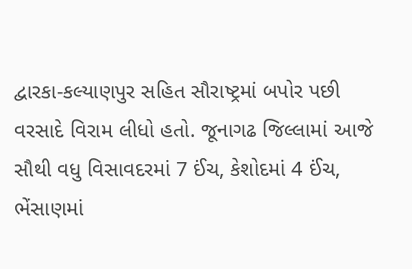દ્વારકા-કલ્યાણપુર સહિત સૌરાષ્ટ્રમાં બપોર પછી વરસાદે વિરામ લીધો હતો. જૂનાગઢ જિલ્લામાં આજે સૌથી વધુ વિસાવદરમાં 7 ઈંચ, કેશોદમાં 4 ઈંચ, ભેંસાણમાં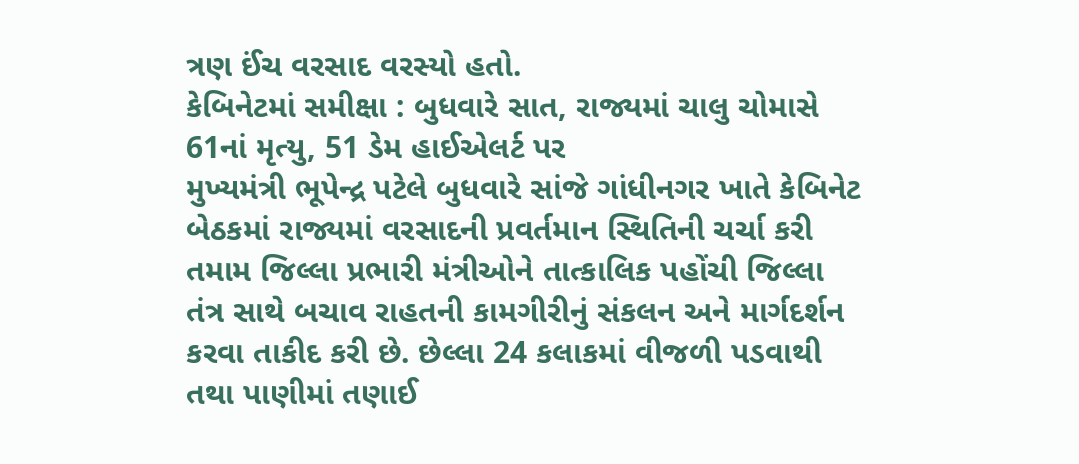ત્રણ ઈંચ વરસાદ વરસ્યો હતો.
કેબિનેટમાં સમીક્ષા : બુધવારે સાત, રાજ્યમાં ચાલુ ચોમાસે 61નાં મૃત્યુ, 51 ડેમ હાઈએલર્ટ પર
મુખ્યમંત્રી ભૂપેન્દ્ર પટેલે બુધવારે સાંજે ગાંધીનગર ખાતે કેબિનેટ બેઠકમાં રાજ્યમાં વરસાદની પ્રવર્તમાન સ્થિતિની ચર્ચા કરી તમામ જિલ્લા પ્રભારી મંત્રીઓને તાત્કાલિક પહોંચી જિલ્લા તંત્ર સાથે બચાવ રાહતની કામગીરીનું સંકલન અને માર્ગદર્શન કરવા તાકીદ કરી છે. છેલ્લા 24 કલાકમાં વીજળી પડવાથી તથા પાણીમાં તણાઈ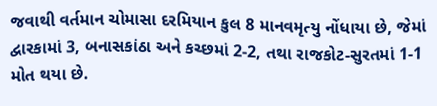જવાથી વર્તમાન ચોમાસા દરમિયાન કુલ 8 માનવમૃત્યુ નોંધાયા છે, જેમાં દ્વારકામાં 3, બનાસકાંઠા અને કચ્છમાં 2-2, તથા રાજકોટ-સુરતમાં 1-1 મોત થયા છે.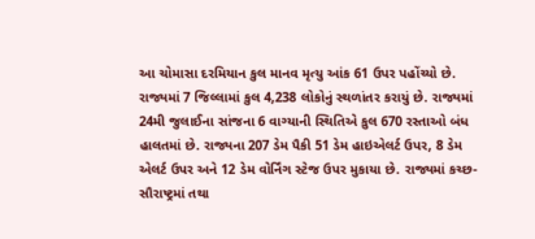આ ચોમાસા દરમિયાન કુલ માનવ મૃત્યુ આંક 61 ઉપર પહોંચ્યો છે. રાજ્યમાં 7 જિલ્લામાં કુલ 4,238 લોકોનું સ્થળાંતર કરાયું છે. રાજ્યમાં 24મી જુલાઈના સાંજના 6 વાગ્યાની સ્થિતિએ કુલ 670 રસ્તાઓ બંધ હાલતમાં છે. રાજ્યના 207 ડેમ પૈકી 51 ડેમ હાઇએલર્ટ ઉપર, 8 ડેમ એલર્ટ ઉપર અને 12 ડેમ વોર્નિંગ સ્ટેજ ઉપર મુકાયા છે. રાજ્યમાં કચ્છ-સૌરાષ્ટ્રમાં તથા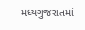મધ્યગુજરાતમાં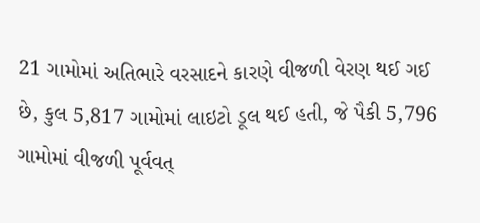21 ગામોમાં અતિભારે વરસાદને કારણે વીજળી વેરણ થઈ ગઈ છે, કુલ 5,817 ગામોમાં લાઇટો ડૂલ થઈ હતી, જે પૈકી 5,796 ગામોમાં વીજળી પૂર્વવત્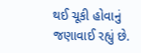થઈ ચૂકી હોવાનું જણાવાઈ રહ્યું છે.